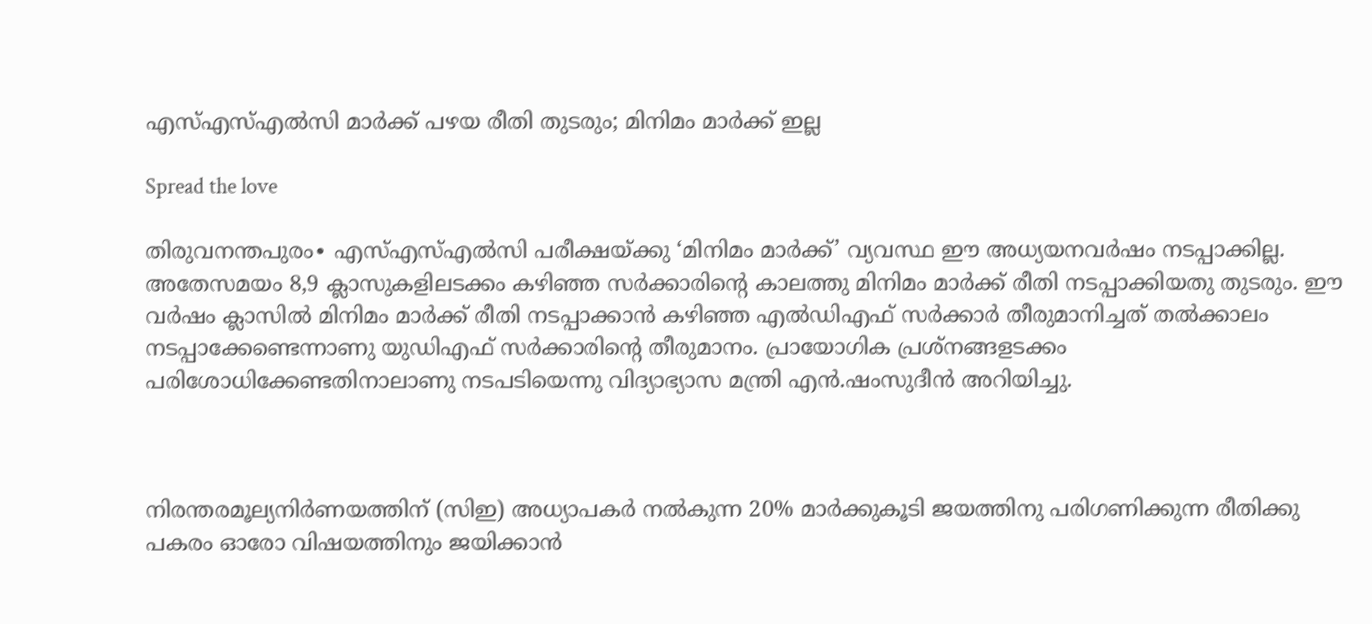എസ്എസ്എൽസി മാർക്ക് പഴയ രീതി തുടരും; മിനിമം മാർക്ക് ഇല്ല

Spread the love

തിരുവനന്തപുരം∙ എസ്എസ്എൽസി പരീക്ഷയ്ക്കു ‘മിനിമം മാർക്ക്’ വ്യവസ്ഥ ഈ അധ്യയനവർഷം നടപ്പാക്കില്ല. അതേസമയം 8,9 ക്ലാസുകളിലടക്കം കഴിഞ്ഞ സർക്കാരിന്റെ കാലത്തു മിനിമം മാർക്ക് രീതി നടപ്പാക്കിയതു തുടരും. ഈ വർഷം ക്ലാസിൽ മിനിമം മാർക്ക് രീതി നടപ്പാക്കാൻ കഴിഞ്ഞ എൽഡിഎഫ് സർക്കാർ തീരുമാനിച്ചത് തൽക്കാലം നടപ്പാക്കേണ്ടെന്നാണു യുഡിഎഫ് സർക്കാരിന്റെ തീരുമാനം. പ്രായോഗിക പ്രശ്നങ്ങളടക്കം പരിശോധിക്കേണ്ടതിനാലാണു നടപടിയെന്നു വിദ്യാഭ്യാസ മന്ത്രി എൻ.ഷംസുദീൻ അറിയിച്ചു.



നിരന്തരമൂല്യനിർണയത്തിന് (സിഇ) അധ്യാപകർ നൽകുന്ന 20% മാർക്കുകൂടി ജയത്തിനു പരിഗണിക്കുന്ന രീതിക്കു പകരം ഓരോ വിഷയത്തിനും ജയിക്കാൻ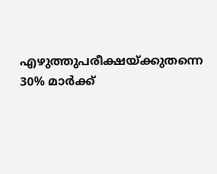എഴുത്തുപരീക്ഷയ്ക്കുതന്നെ 30% മാർക്ക്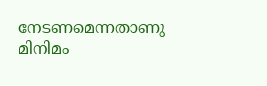നേടണമെന്നതാണു മിനിമം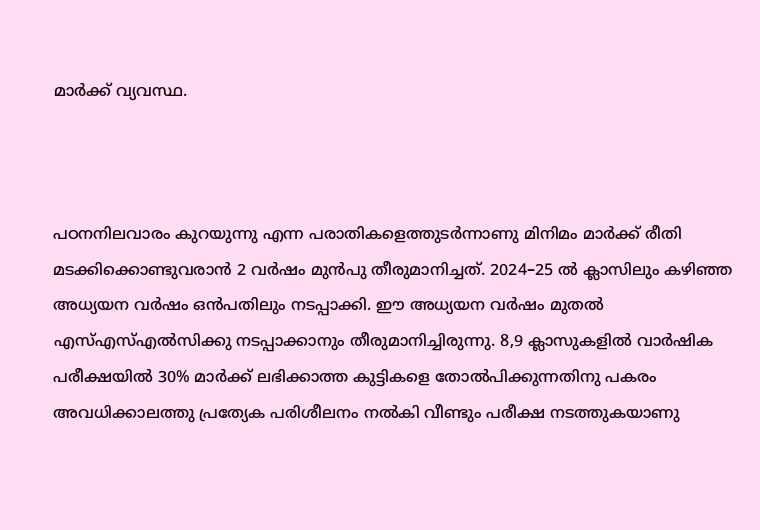മാർക്ക് വ്യവസ്ഥ.



പഠനനിലവാരം കുറയുന്നു എന്ന പരാതികളെത്തുടർന്നാണു മിനിമം മാർക്ക് രീതി മടക്കിക്കൊണ്ടുവരാൻ 2 വർഷം മുൻപു തീരുമാനിച്ചത്. 2024–25 ൽ ക്ലാസിലും കഴിഞ്ഞ അധ്യയന വർഷം ഒൻപതിലും ‌‌നടപ്പാക്കി. ഈ അധ്യയന വർഷം മുതൽ എസ്എസ്എൽസിക്കു നടപ്പാക്കാനും തീരുമാനിച്ചിരുന്നു. 8,9 ക്ലാസുകളിൽ വാർഷിക പരീക്ഷയിൽ 30% മാർക്ക് ലഭിക്കാത്ത കുട്ടികളെ തോൽപിക്കുന്നതിനു പകരം അവധിക്കാലത്തു പ്രത്യേക പരിശീലനം നൽകി വീണ്ടും പരീക്ഷ നടത്തുകയാണു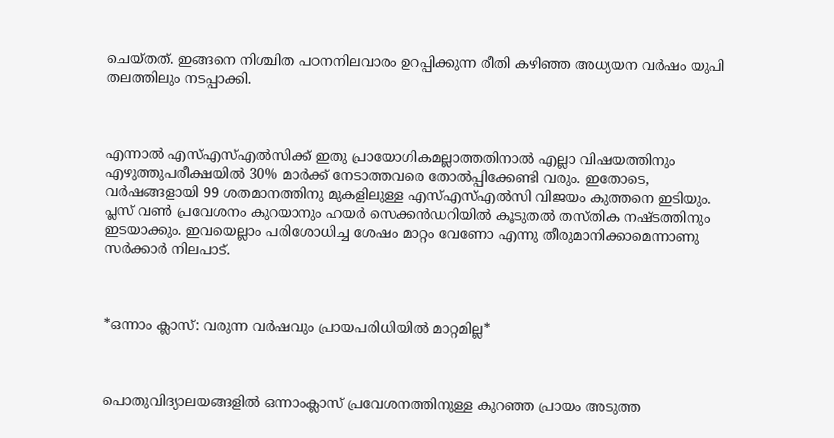ചെയ്തത്. ഇങ്ങനെ നിശ്ചിത പഠനനിലവാരം ഉറപ്പിക്കുന്ന രീതി കഴിഞ്ഞ അധ്യയന വർഷം യുപി തലത്തിലും നടപ്പാക്കി.



എന്നാൽ എസ്എസ്എൽസിക്ക് ഇതു പ്രായോഗികമല്ലാത്തതിനാൽ എല്ലാ വിഷയത്തിനും എഴുത്തുപരീക്ഷയിൽ 30% മാർക്ക് നേടാത്തവരെ തോൽപ്പിക്കേണ്ടി വരും. ഇതോടെ, വർഷങ്ങളായി 99 ശതമാനത്തിനു മുകളിലുള്ള എസ്എസ്എൽസി വിജയം കുത്തനെ ഇടിയും. പ്ലസ് വൺ പ്രവേശനം കുറയാനും ഹയർ സെക്കൻഡറിയിൽ കൂടുതൽ തസ്തിക നഷ്ടത്തിനും ഇടയാക്കും. ഇവയെല്ലാം പരിശോധിച്ച ശേഷം മാറ്റം വേണോ എന്നു തീരുമാനിക്കാമെന്നാണു സർക്കാർ നിലപാട്.



*ഒന്നാം ക്ലാസ്: വരുന്ന വർഷവും പ്രായപരിധിയിൽ മാറ്റമില്ല*



പൊതുവിദ്യാലയങ്ങളിൽ ഒന്നാംക്ലാസ് പ്രവേശനത്തിനുള്ള കുറഞ്ഞ പ്രായം അടുത്ത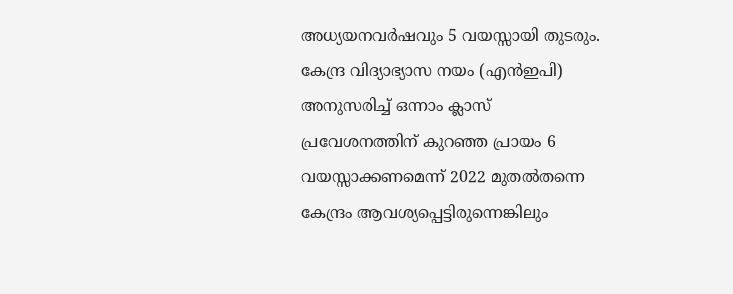അധ്യയനവർഷവും 5 വയസ്സായി തുടരും. കേന്ദ്ര വിദ്യാഭ്യാസ നയം (എൻഇപി) അനുസരിച്ച് ഒന്നാം ക്ലാസ് പ്രവേശനത്തിന് കുറഞ്ഞ പ്രായം 6 വയസ്സാക്കണമെന്ന് 2022 മുതൽതന്നെ കേന്ദ്രം ആവശ്യപ്പെട്ടിരുന്നെങ്കിലും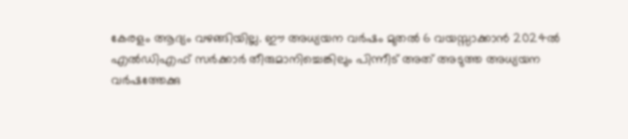കേരളം ആദ്യം വഴങ്ങിയില്ല. ഈ അധ്യയന വർഷം മുതൽ 6 വയസ്സാക്കാൻ 2024ൽ എൽഡിഎഫ് സർക്കാർ തീരുമാനിച്ചെങ്കിലും പിന്നീട് അത് അടുത്ത അധ്യയന വർഷത്തേക്കു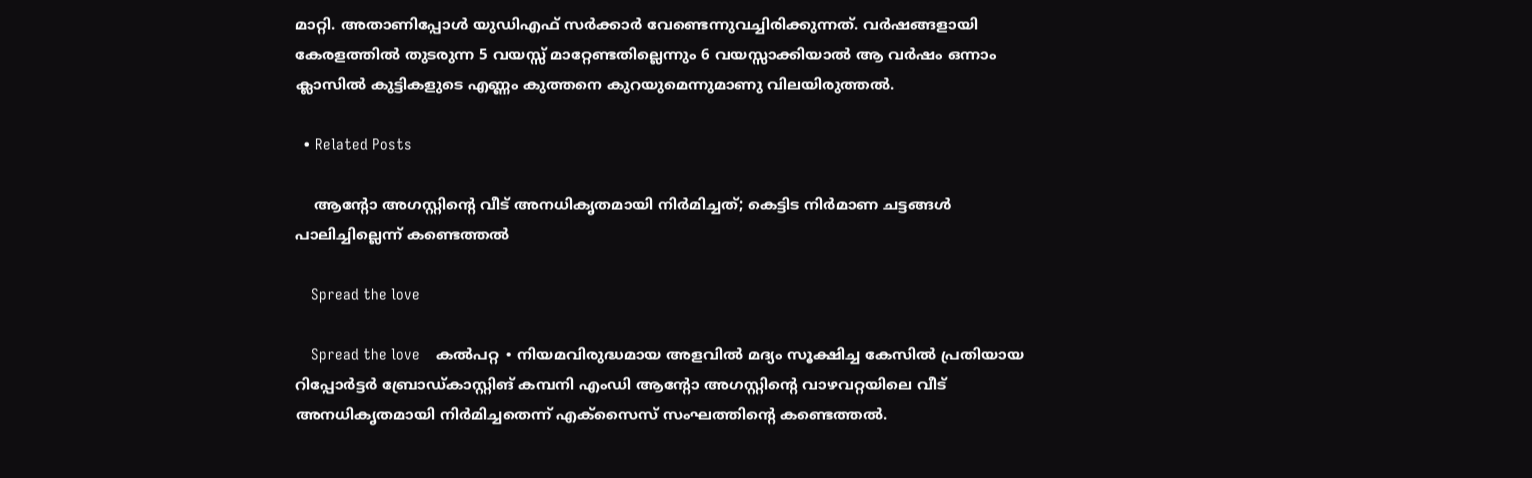മാറ്റി. അതാണിപ്പോൾ യുഡിഎഫ് സർക്കാർ വേണ്ടെന്നുവച്ചിരിക്കുന്നത്. വർഷങ്ങളായി കേരളത്തിൽ തുടരുന്ന 5 വയസ്സ് മാറ്റേണ്ടതില്ലെന്നും 6 വയസ്സാക്കിയാൽ ആ വർഷം ഒന്നാം ക്ലാസിൽ കുട്ടികളുടെ എണ്ണം കുത്തനെ കുറയുമെന്നുമാണു വിലയിരുത്തൽ.

  • Related Posts

    ആന്റോ അഗസ്റ്റിന്റെ വീട് അനധികൃതമായി നിർമിച്ചത്; കെട്ടിട നിർമാണ ചട്ടങ്ങൾ പാലിച്ചില്ലെന്ന് കണ്ടെത്തൽ

    Spread the love

    Spread the love    കൽപറ്റ ∙ നിയമവിരുദ്ധമായ അളവിൽ മദ്യം സൂക്ഷിച്ച കേസിൽ പ്രതിയായ റിപ്പോർട്ടർ ബ്രോഡ്കാസ്റ്റിങ് കമ്പനി എംഡി ആന്റോ അഗസ്റ്റിന്റെ വാഴവറ്റയിലെ വീട് അനധികൃതമായി നിർമിച്ചതെന്ന് എക്സൈസ് സംഘത്തിന്റെ കണ്ടെത്തൽ.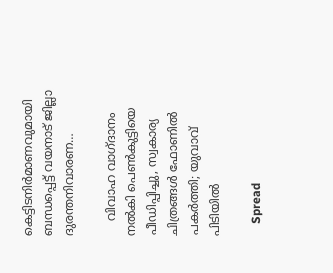കെട്ടിടനിർമാണവുമായി ബന്ധപ്പെട്ട് വയനാട് ജില്ലാ ദുരന്തനിവാരണ…

    വിവാഹ വാഗ്ദാനം നൽകി പെൺകുട്ടിയെ പീഡിപ്പിച്ചു, സ്വകാര്യ ചിത്രങ്ങൾ ഫോണിൽ പകർത്തി; യുവാവ് പിടിയിൽ

    Spread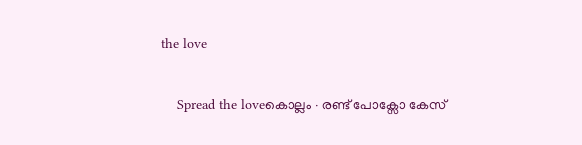the love

    Spread the loveകൊല്ലം ∙ രണ്ട് പോക്സോ കേസ്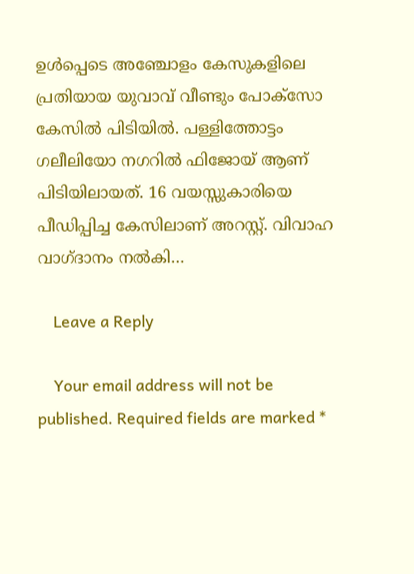ഉൾപ്പെടെ അഞ്ചോളം കേസുകളിലെ പ്രതിയായ യുവാവ് വീണ്ടും പോക്സോ കേസിൽ പിടിയിൽ. പള്ളിത്തോട്ടം ഗലീലിയോ നഗറിൽ ഫിജോയ് ആണ് പിടിയിലായത്. 16 വയസ്സുകാരിയെ പീഡിപ്പിച്ച കേസിലാണ് അറസ്റ്റ്. വിവാഹ വാഗ്ദാനം നൽകി…

    Leave a Reply

    Your email address will not be published. Required fields are marked *